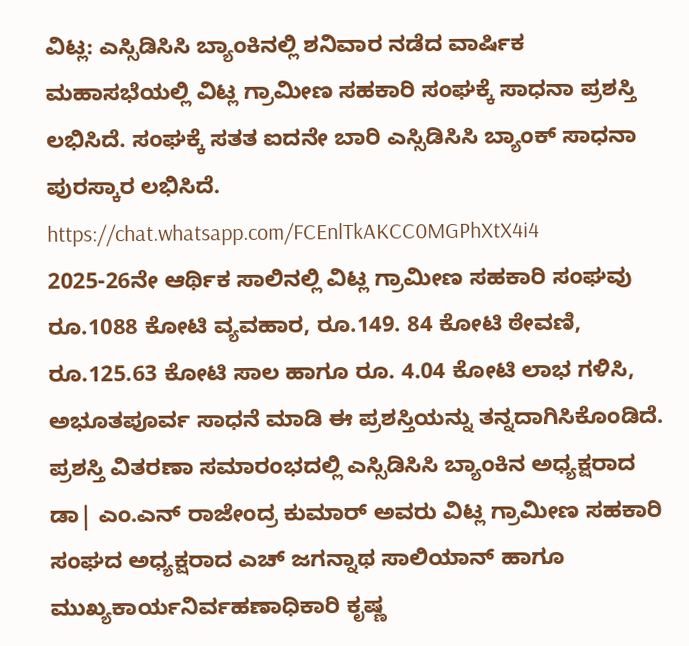ವಿಟ್ಲ: ಎಸ್ಸಿಡಿಸಿಸಿ ಬ್ಯಾಂಕಿನಲ್ಲಿ ಶನಿವಾರ ನಡೆದ ವಾರ್ಷಿಕ ಮಹಾಸಭೆಯಲ್ಲಿ ವಿಟ್ಲ ಗ್ರಾಮೀಣ ಸಹಕಾರಿ ಸಂಘಕ್ಕೆ ಸಾಧನಾ ಪ್ರಶಸ್ತಿ ಲಭಿಸಿದೆ. ಸಂಘಕ್ಕೆ ಸತತ ಐದನೇ ಬಾರಿ ಎಸ್ಸಿಡಿಸಿಸಿ ಬ್ಯಾಂಕ್ ಸಾಧನಾ ಪುರಸ್ಕಾರ ಲಭಿಸಿದೆ.
https://chat.whatsapp.com/FCEnlTkAKCC0MGPhXtX4i4
2025-26ನೇ ಆರ್ಥಿಕ ಸಾಲಿನಲ್ಲಿ ವಿಟ್ಲ ಗ್ರಾಮೀಣ ಸಹಕಾರಿ ಸಂಘವು ರೂ.1088 ಕೋಟಿ ವ್ಯವಹಾರ, ರೂ.149. 84 ಕೋಟಿ ಠೇವಣಿ, ರೂ.125.63 ಕೋಟಿ ಸಾಲ ಹಾಗೂ ರೂ. 4.04 ಕೋಟಿ ಲಾಭ ಗಳಿಸಿ, ಅಭೂತಪೂರ್ವ ಸಾಧನೆ ಮಾಡಿ ಈ ಪ್ರಶಸ್ತಿಯನ್ನು ತನ್ನದಾಗಿಸಿಕೊಂಡಿದೆ. ಪ್ರಶಸ್ತಿ ವಿತರಣಾ ಸಮಾರಂಭದಲ್ಲಿ ಎಸ್ಸಿಡಿಸಿಸಿ ಬ್ಯಾಂಕಿನ ಅಧ್ಯಕ್ಷರಾದ ಡಾ| ಎಂ.ಎನ್ ರಾಜೇಂದ್ರ ಕುಮಾರ್ ಅವರು ವಿಟ್ಲ ಗ್ರಾಮೀಣ ಸಹಕಾರಿ ಸಂಘದ ಅಧ್ಯಕ್ಷರಾದ ಎಚ್ ಜಗನ್ನಾಥ ಸಾಲಿಯಾನ್ ಹಾಗೂ ಮುಖ್ಯಕಾರ್ಯನಿರ್ವಹಣಾಧಿಕಾರಿ ಕೃಷ್ಣ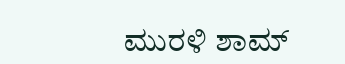ಮುರಳಿ ಶಾಮ್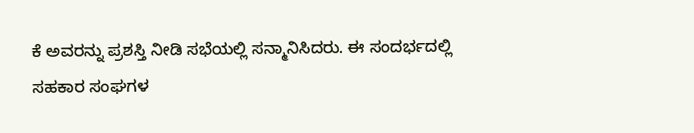ಕೆ ಅವರನ್ನು ಪ್ರಶಸ್ತಿ ನೀಡಿ ಸಭೆಯಲ್ಲಿ ಸನ್ಮಾನಿಸಿದರು. ಈ ಸಂದರ್ಭದಲ್ಲಿ ಸಹಕಾರ ಸಂಘಗಳ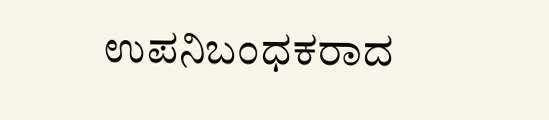ಉಪನಿಬಂಧಕರಾದ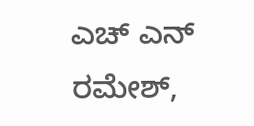ಎಚ್ ಎನ್ ರಮೇಶ್,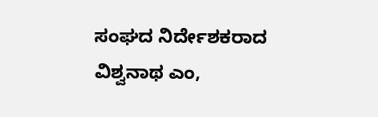ಸಂಘದ ನಿರ್ದೇಶಕರಾದ ವಿಶ್ವನಾಥ ಎಂ,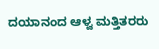ದಯಾನಂದ ಆಳ್ವ ಮತ್ತಿತರರು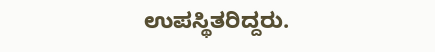ಉಪಸ್ಥಿತರಿದ್ದರು.